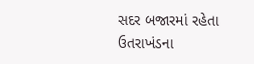સદર બજારમાં રહેતા ઉતરાખંડના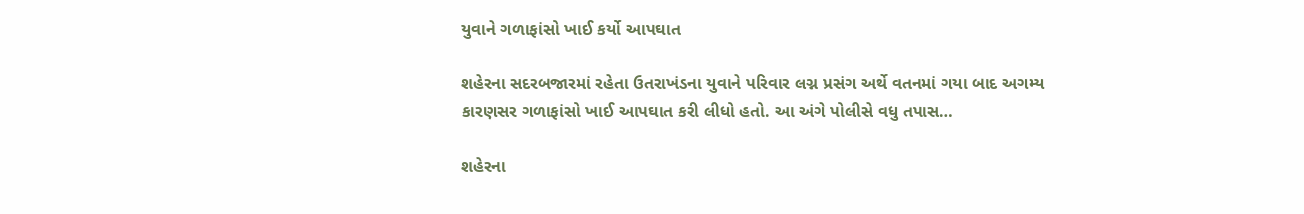યુવાને ગળાફાંસો ખાઈ કર્યો આપઘાત

શહેરના સદરબજારમાં રહેતા ઉતરાખંડના યુવાને પરિવાર લગ્ન પ્રસંગ અર્થે વતનમાં ગયા બાદ અગમ્ય કારણસર ગળાફાંસો ખાઈ આપઘાત કરી લીધો હતો. આ અંગે પોલીસે વધુ તપાસ…

શહેરના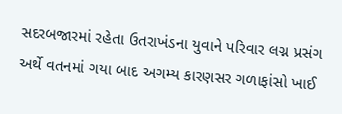સદરબજારમાં રહેતા ઉતરાખંડના યુવાને પરિવાર લગ્ન પ્રસંગ અર્થે વતનમાં ગયા બાદ અગમ્ય કારણસર ગળાફાંસો ખાઈ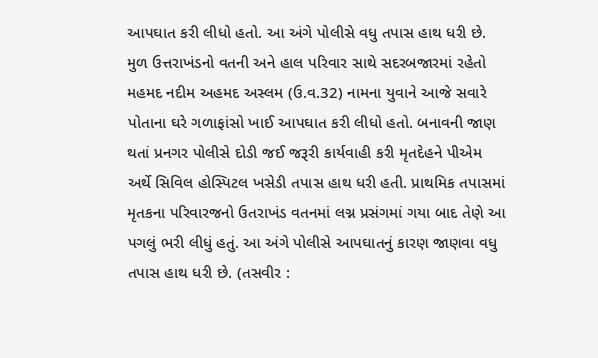આપઘાત કરી લીધો હતો. આ અંગે પોલીસે વધુ તપાસ હાથ ધરી છે. મુળ ઉત્તરાખંડનો વતની અને હાલ પરિવાર સાથે સદરબજારમાં રહેતો મહમદ નદીમ અહમદ અસ્લમ (ઉ.વ.32) નામના યુવાને આજે સવારે પોતાના ઘરે ગળાફાંસો ખાઈ આપઘાત કરી લીધો હતો. બનાવની જાણ થતાં પ્રનગર પોલીસે દોડી જઈ જરૂરી કાર્યવાહી કરી મૃતદેહને પીએમ અર્થે સિવિલ હોસ્પિટલ ખસેડી તપાસ હાથ ધરી હતી. પ્રાથમિક તપાસમાં મૃતકના પરિવારજનો ઉતરાખંડ વતનમાં લગ્ન પ્રસંગમાં ગયા બાદ તેણે આ પગલું ભરી લીધું હતું. આ અંગે પોલીસે આપઘાતનું કારણ જાણવા વધુ તપાસ હાથ ધરી છે. (તસવીર :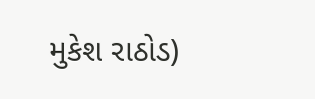મુકેશ રાઠોડ)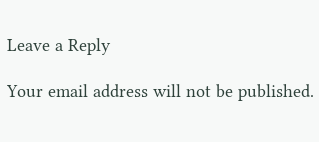Leave a Reply

Your email address will not be published.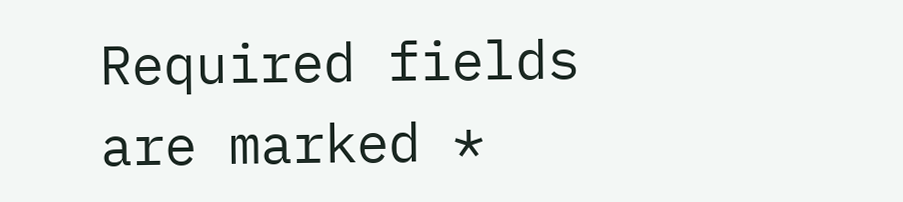Required fields are marked *